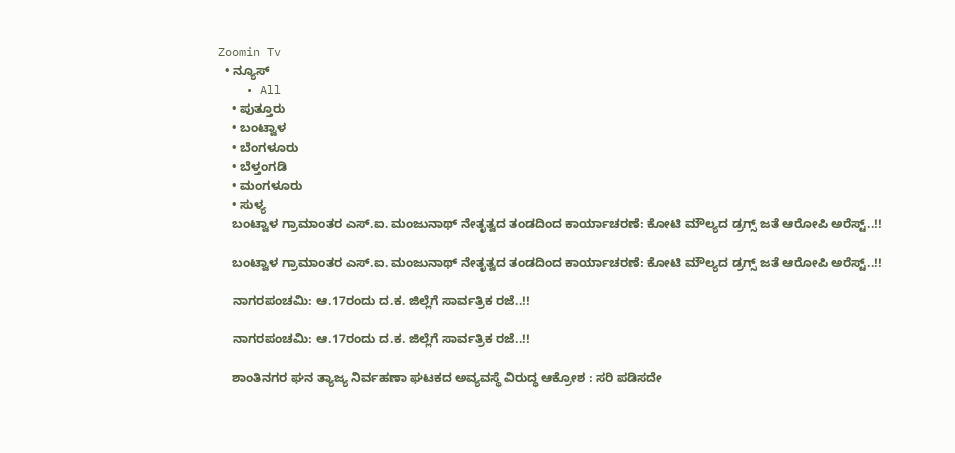Zoomin Tv
  • ನ್ಯೂಸ್
    • All
    • ಪುತ್ತೂರು
    • ಬಂಟ್ವಾಳ
    • ಬೆಂಗಳೂರು
    • ಬೆಳ್ತಂಗಡಿ
    • ಮಂಗಳೂರು
    • ಸುಳ್ಯ
    ಬಂಟ್ವಾಳ ಗ್ರಾಮಾಂತರ ಎಸ್‌.ಐ. ಮಂಜುನಾಥ್ ನೇತೃತ್ವದ ತಂಡದಿಂದ ಕಾರ್ಯಾಚರಣೆ: ಕೋಟಿ ಮೌಲ್ಯದ ಡ್ರಗ್ಸ್ ಜತೆ ಆರೋಪಿ ಅರೆಸ್ಟ್..!!

    ಬಂಟ್ವಾಳ ಗ್ರಾಮಾಂತರ ಎಸ್‌.ಐ. ಮಂಜುನಾಥ್ ನೇತೃತ್ವದ ತಂಡದಿಂದ ಕಾರ್ಯಾಚರಣೆ: ಕೋಟಿ ಮೌಲ್ಯದ ಡ್ರಗ್ಸ್ ಜತೆ ಆರೋಪಿ ಅರೆಸ್ಟ್..!!

    ನಾಗರಪಂಚಮಿ: ಆ.17ರಂದು ದ.ಕ. ಜಿಲ್ಲೆಗೆ ಸಾರ್ವತ್ರಿಕ ರಜೆ..!!

    ನಾಗರಪಂಚಮಿ: ಆ.17ರಂದು ದ.ಕ. ಜಿಲ್ಲೆಗೆ ಸಾರ್ವತ್ರಿಕ ರಜೆ..!!

    ಶಾಂತಿನಗರ ಘನ ತ್ಯಾಜ್ಯ ನಿರ್ವಹಣಾ ಘಟಕದ ಅವ್ಯವಸ್ಥೆ ವಿರುದ್ಧ ಆಕ್ರೋಶ : ಸರಿ ಪಡಿಸದೇ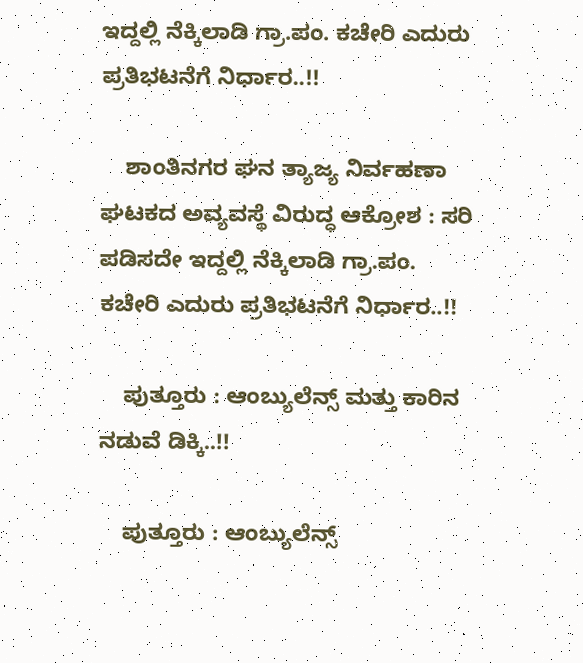ಇದ್ದಲ್ಲಿ ನೆಕ್ಕಿಲಾಡಿ ಗ್ರಾ.ಪಂ. ಕಚೇರಿ ಎದುರು ಪ್ರತಿಭಟನೆಗೆ ನಿರ್ಧಾರ..!!

    ಶಾಂತಿನಗರ ಘನ ತ್ಯಾಜ್ಯ ನಿರ್ವಹಣಾ ಘಟಕದ ಅವ್ಯವಸ್ಥೆ ವಿರುದ್ಧ ಆಕ್ರೋಶ : ಸರಿ ಪಡಿಸದೇ ಇದ್ದಲ್ಲಿ ನೆಕ್ಕಿಲಾಡಿ ಗ್ರಾ.ಪಂ. ಕಚೇರಿ ಎದುರು ಪ್ರತಿಭಟನೆಗೆ ನಿರ್ಧಾರ..!!

    ಪುತ್ತೂರು : ಆಂಬ್ಯುಲೆನ್ಸ್ ಮತ್ತು ಕಾರಿನ ನಡುವೆ ಡಿಕ್ಕಿ..!!

    ಪುತ್ತೂರು : ಆಂಬ್ಯುಲೆನ್ಸ್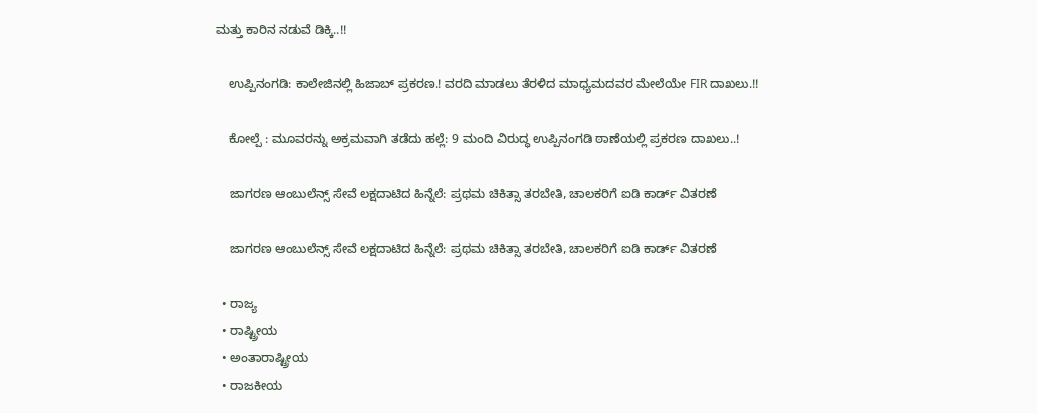ಮತ್ತು ಕಾರಿನ ನಡುವೆ ಡಿಕ್ಕಿ..!!

    ಉಪ್ಪಿನಂಗಡಿ: ಕಾಲೇಜಿನಲ್ಲಿ ಹಿಜಾಬ್ ಪ್ರಕರಣ.! ವರದಿ ಮಾಡಲು ತೆರಳಿದ ಮಾಧ್ಯಮದವರ ಮೇಲೆಯೇ FIR ದಾಖಲು.!!

    ಕೋಲ್ಪೆ : ಮೂವರನ್ನು ಅಕ್ರಮವಾಗಿ ತಡೆದು ಹಲ್ಲೆ: 9 ಮಂದಿ ವಿರುದ್ಧ ಉಪ್ಪಿನಂಗಡಿ ಠಾಣೆಯಲ್ಲಿ ಪ್ರಕರಣ ದಾಖಲು..!

    ಜಾಗರಣ ಆಂಬುಲೆನ್ಸ್ ಸೇವೆ ಲಕ್ಷದಾಟಿದ ಹಿನ್ನೆಲೆ: ಪ್ರಥಮ ಚಿಕಿತ್ಸಾ ತರಬೇತಿ, ಚಾಲಕರಿಗೆ ಐಡಿ ಕಾರ್ಡ್ ವಿತರಣೆ

    ಜಾಗರಣ ಆಂಬುಲೆನ್ಸ್ ಸೇವೆ ಲಕ್ಷದಾಟಿದ ಹಿನ್ನೆಲೆ: ಪ್ರಥಮ ಚಿಕಿತ್ಸಾ ತರಬೇತಿ, ಚಾಲಕರಿಗೆ ಐಡಿ ಕಾರ್ಡ್ ವಿತರಣೆ

  • ರಾಜ್ಯ
  • ರಾಷ್ಟ್ರೀಯ
  • ಅಂತಾರಾಷ್ಟ್ರೀಯ
  • ರಾಜಕೀಯ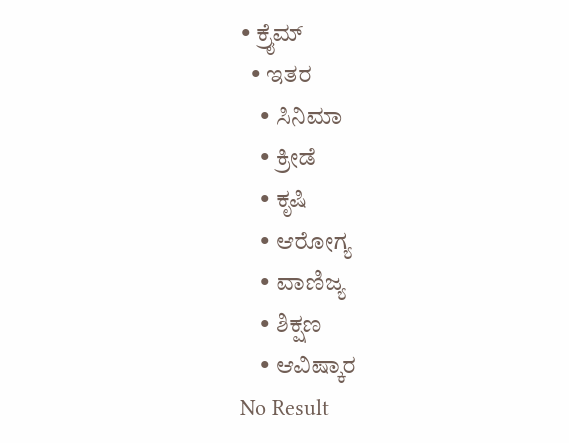• ಕ್ರೈಮ್
  • ಇತರ
    • ಸಿನಿಮಾ
    • ಕ್ರೀಡೆ
    • ಕೃಷಿ
    • ಆರೋಗ್ಯ
    • ವಾಣಿಜ್ಯ
    • ಶಿಕ್ಷಣ
    • ಆವಿಷ್ಕಾರ
No Result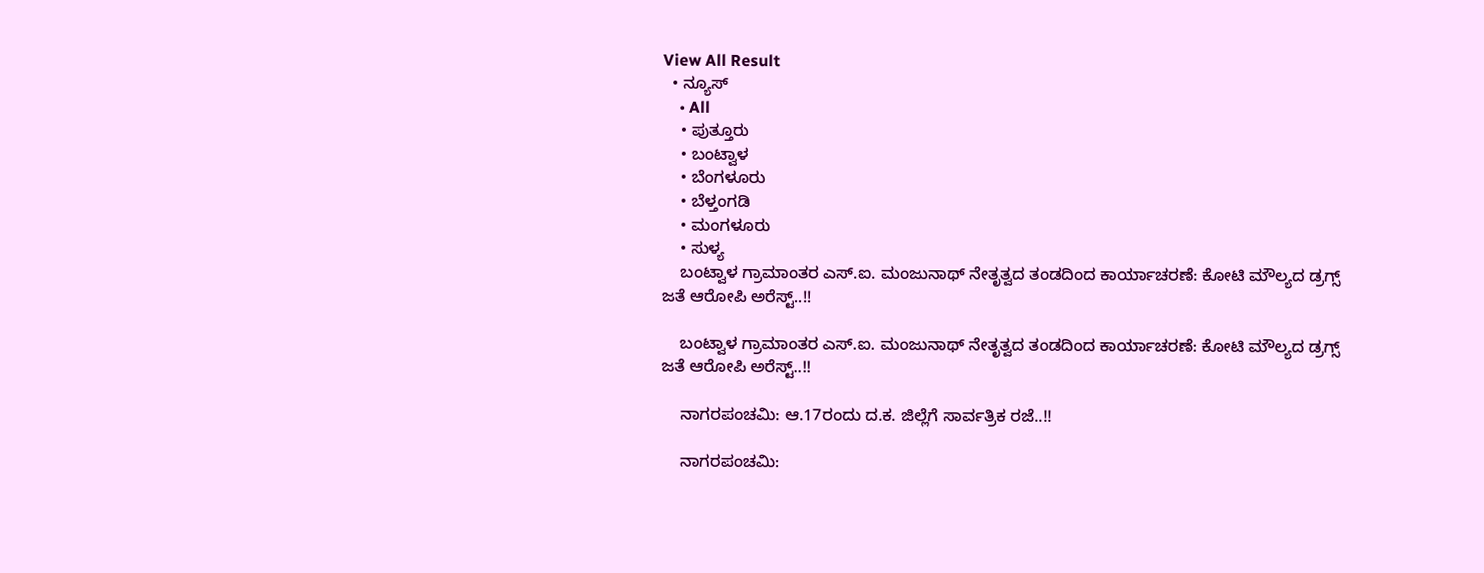View All Result
  • ನ್ಯೂಸ್
    • All
    • ಪುತ್ತೂರು
    • ಬಂಟ್ವಾಳ
    • ಬೆಂಗಳೂರು
    • ಬೆಳ್ತಂಗಡಿ
    • ಮಂಗಳೂರು
    • ಸುಳ್ಯ
    ಬಂಟ್ವಾಳ ಗ್ರಾಮಾಂತರ ಎಸ್‌.ಐ. ಮಂಜುನಾಥ್ ನೇತೃತ್ವದ ತಂಡದಿಂದ ಕಾರ್ಯಾಚರಣೆ: ಕೋಟಿ ಮೌಲ್ಯದ ಡ್ರಗ್ಸ್ ಜತೆ ಆರೋಪಿ ಅರೆಸ್ಟ್..!!

    ಬಂಟ್ವಾಳ ಗ್ರಾಮಾಂತರ ಎಸ್‌.ಐ. ಮಂಜುನಾಥ್ ನೇತೃತ್ವದ ತಂಡದಿಂದ ಕಾರ್ಯಾಚರಣೆ: ಕೋಟಿ ಮೌಲ್ಯದ ಡ್ರಗ್ಸ್ ಜತೆ ಆರೋಪಿ ಅರೆಸ್ಟ್..!!

    ನಾಗರಪಂಚಮಿ: ಆ.17ರಂದು ದ.ಕ. ಜಿಲ್ಲೆಗೆ ಸಾರ್ವತ್ರಿಕ ರಜೆ..!!

    ನಾಗರಪಂಚಮಿ: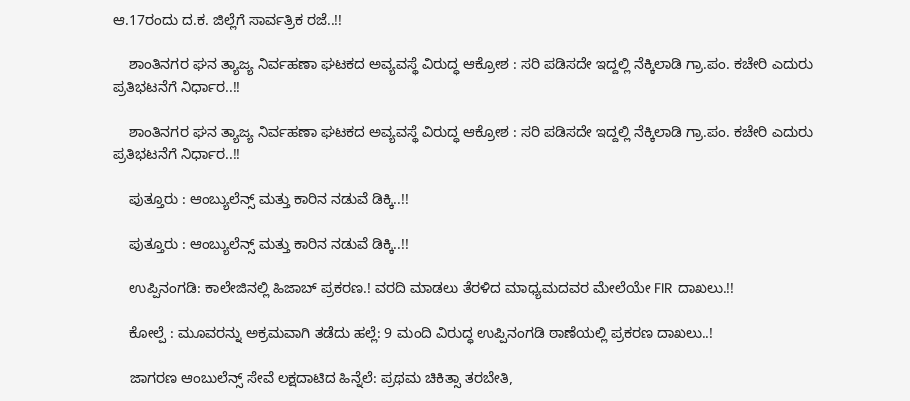ಆ.17ರಂದು ದ.ಕ. ಜಿಲ್ಲೆಗೆ ಸಾರ್ವತ್ರಿಕ ರಜೆ..!!

    ಶಾಂತಿನಗರ ಘನ ತ್ಯಾಜ್ಯ ನಿರ್ವಹಣಾ ಘಟಕದ ಅವ್ಯವಸ್ಥೆ ವಿರುದ್ಧ ಆಕ್ರೋಶ : ಸರಿ ಪಡಿಸದೇ ಇದ್ದಲ್ಲಿ ನೆಕ್ಕಿಲಾಡಿ ಗ್ರಾ.ಪಂ. ಕಚೇರಿ ಎದುರು ಪ್ರತಿಭಟನೆಗೆ ನಿರ್ಧಾರ..!!

    ಶಾಂತಿನಗರ ಘನ ತ್ಯಾಜ್ಯ ನಿರ್ವಹಣಾ ಘಟಕದ ಅವ್ಯವಸ್ಥೆ ವಿರುದ್ಧ ಆಕ್ರೋಶ : ಸರಿ ಪಡಿಸದೇ ಇದ್ದಲ್ಲಿ ನೆಕ್ಕಿಲಾಡಿ ಗ್ರಾ.ಪಂ. ಕಚೇರಿ ಎದುರು ಪ್ರತಿಭಟನೆಗೆ ನಿರ್ಧಾರ..!!

    ಪುತ್ತೂರು : ಆಂಬ್ಯುಲೆನ್ಸ್ ಮತ್ತು ಕಾರಿನ ನಡುವೆ ಡಿಕ್ಕಿ..!!

    ಪುತ್ತೂರು : ಆಂಬ್ಯುಲೆನ್ಸ್ ಮತ್ತು ಕಾರಿನ ನಡುವೆ ಡಿಕ್ಕಿ..!!

    ಉಪ್ಪಿನಂಗಡಿ: ಕಾಲೇಜಿನಲ್ಲಿ ಹಿಜಾಬ್ ಪ್ರಕರಣ.! ವರದಿ ಮಾಡಲು ತೆರಳಿದ ಮಾಧ್ಯಮದವರ ಮೇಲೆಯೇ FIR ದಾಖಲು.!!

    ಕೋಲ್ಪೆ : ಮೂವರನ್ನು ಅಕ್ರಮವಾಗಿ ತಡೆದು ಹಲ್ಲೆ: 9 ಮಂದಿ ವಿರುದ್ಧ ಉಪ್ಪಿನಂಗಡಿ ಠಾಣೆಯಲ್ಲಿ ಪ್ರಕರಣ ದಾಖಲು..!

    ಜಾಗರಣ ಆಂಬುಲೆನ್ಸ್ ಸೇವೆ ಲಕ್ಷದಾಟಿದ ಹಿನ್ನೆಲೆ: ಪ್ರಥಮ ಚಿಕಿತ್ಸಾ ತರಬೇತಿ,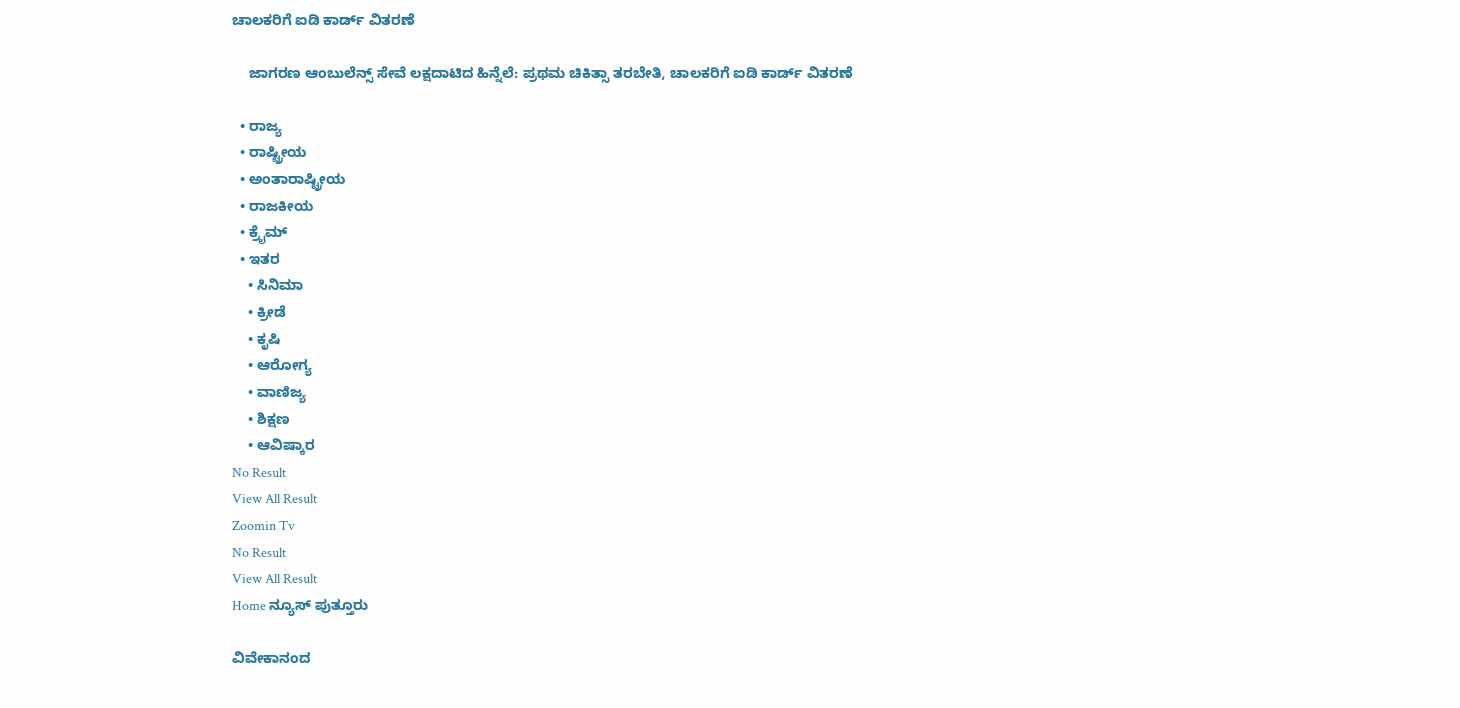ಚಾಲಕರಿಗೆ ಐಡಿ ಕಾರ್ಡ್ ವಿತರಣೆ

    ಜಾಗರಣ ಆಂಬುಲೆನ್ಸ್ ಸೇವೆ ಲಕ್ಷದಾಟಿದ ಹಿನ್ನೆಲೆ: ಪ್ರಥಮ ಚಿಕಿತ್ಸಾ ತರಬೇತಿ, ಚಾಲಕರಿಗೆ ಐಡಿ ಕಾರ್ಡ್ ವಿತರಣೆ

  • ರಾಜ್ಯ
  • ರಾಷ್ಟ್ರೀಯ
  • ಅಂತಾರಾಷ್ಟ್ರೀಯ
  • ರಾಜಕೀಯ
  • ಕ್ರೈಮ್
  • ಇತರ
    • ಸಿನಿಮಾ
    • ಕ್ರೀಡೆ
    • ಕೃಷಿ
    • ಆರೋಗ್ಯ
    • ವಾಣಿಜ್ಯ
    • ಶಿಕ್ಷಣ
    • ಆವಿಷ್ಕಾರ
No Result
View All Result
Zoomin Tv
No Result
View All Result
Home ನ್ಯೂಸ್ ಪುತ್ತೂರು

ವಿವೇಕಾನಂದ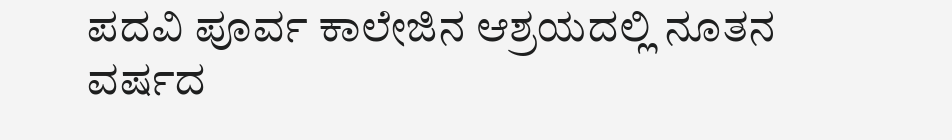ಪದವಿ ಪೂರ್ವ ಕಾಲೇಜಿನ ಆಶ್ರಯದಲ್ಲಿ ನೂತನ ವರ್ಷದ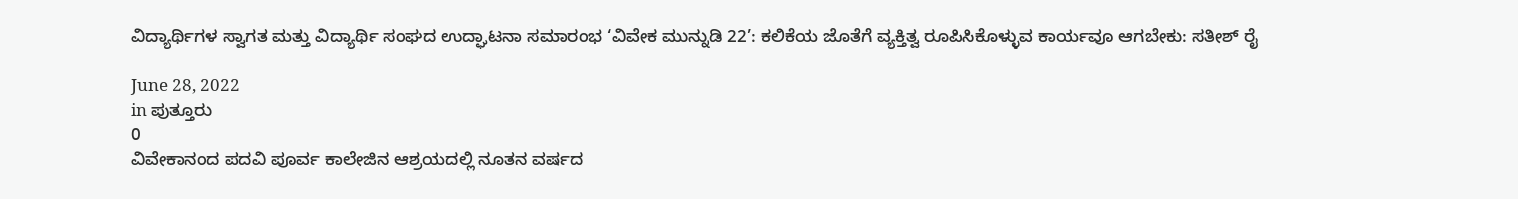ವಿದ್ಯಾರ್ಥಿಗಳ ಸ್ವಾಗತ ಮತ್ತು ವಿದ್ಯಾರ್ಥಿ ಸಂಘದ ಉದ್ಘಾಟನಾ ಸಮಾರಂಭ ‘ವಿವೇಕ ಮುನ್ನುಡಿ 22’: ಕಲಿಕೆಯ ಜೊತೆಗೆ ವ್ಯಕ್ತಿತ್ವ ರೂಪಿಸಿಕೊಳ್ಳುವ ಕಾರ್ಯವೂ ಆಗಬೇಕು: ಸತೀಶ್ ರೈ

June 28, 2022
in ಪುತ್ತೂರು
0
ವಿವೇಕಾನಂದ ಪದವಿ ಪೂರ್ವ ಕಾಲೇಜಿನ ಆಶ್ರಯದಲ್ಲಿ ನೂತನ ವರ್ಷದ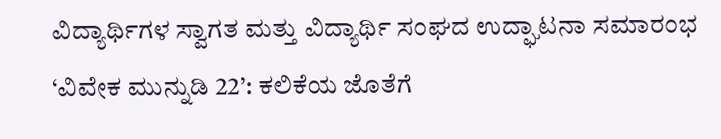ವಿದ್ಯಾರ್ಥಿಗಳ ಸ್ವಾಗತ ಮತ್ತು ವಿದ್ಯಾರ್ಥಿ ಸಂಘದ ಉದ್ಘಾಟನಾ ಸಮಾರಂಭ ‘ವಿವೇಕ ಮುನ್ನುಡಿ 22’: ಕಲಿಕೆಯ ಜೊತೆಗೆ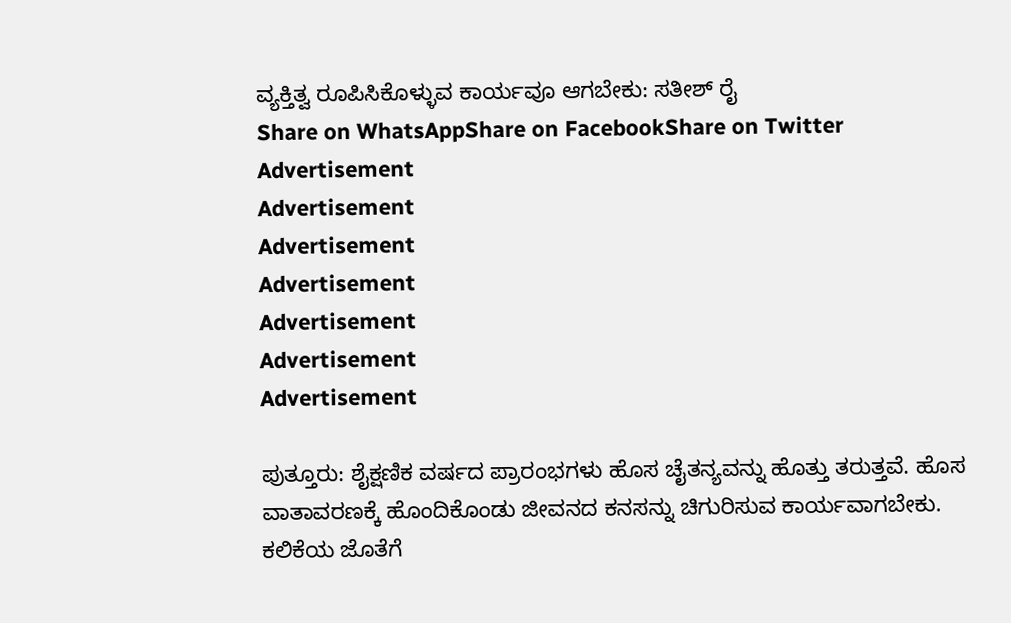ವ್ಯಕ್ತಿತ್ವ ರೂಪಿಸಿಕೊಳ್ಳುವ ಕಾರ್ಯವೂ ಆಗಬೇಕು: ಸತೀಶ್ ರೈ
Share on WhatsAppShare on FacebookShare on Twitter
Advertisement
Advertisement
Advertisement
Advertisement
Advertisement
Advertisement
Advertisement

ಪುತ್ತೂರು: ಶೈಕ್ಷಣಿಕ ವರ್ಷದ ಪ್ರಾರಂಭಗಳು ಹೊಸ ಚೈತನ್ಯವನ್ನು ಹೊತ್ತು ತರುತ್ತವೆ. ಹೊಸ ವಾತಾವರಣಕ್ಕೆ ಹೊಂದಿಕೊಂಡು ಜೀವನದ ಕನಸನ್ನು ಚಿಗುರಿಸುವ ಕಾರ್ಯವಾಗಬೇಕು. ಕಲಿಕೆಯ ಜೊತೆಗೆ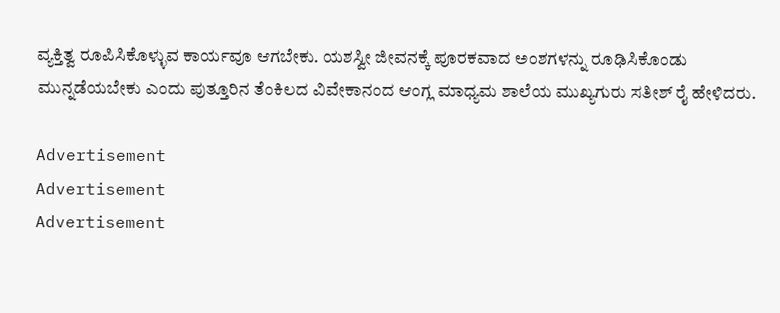ವ್ಯಕ್ತಿತ್ವ ರೂಪಿಸಿಕೊಳ್ಳುವ ಕಾರ್ಯವೂ ಆಗಬೇಕು. ಯಶಸ್ವೀ ಜೀವನಕ್ಕೆ ಪೂರಕವಾದ ಅಂಶಗಳನ್ನು ರೂಢಿಸಿಕೊಂಡು ಮುನ್ನಡೆಯಬೇಕು ಎಂದು ಪುತ್ತೂರಿನ ತೆಂಕಿಲದ ವಿವೇಕಾನಂದ ಆಂಗ್ಲ ಮಾಧ್ಯಮ ಶಾಲೆಯ ಮುಖ್ಯಗುರು ಸತೀಶ್ ರೈ ಹೇಳಿದರು.

Advertisement
Advertisement
Advertisement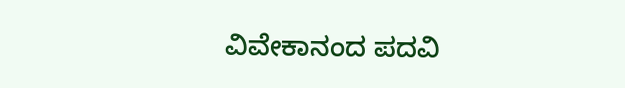ವಿವೇಕಾನಂದ ಪದವಿ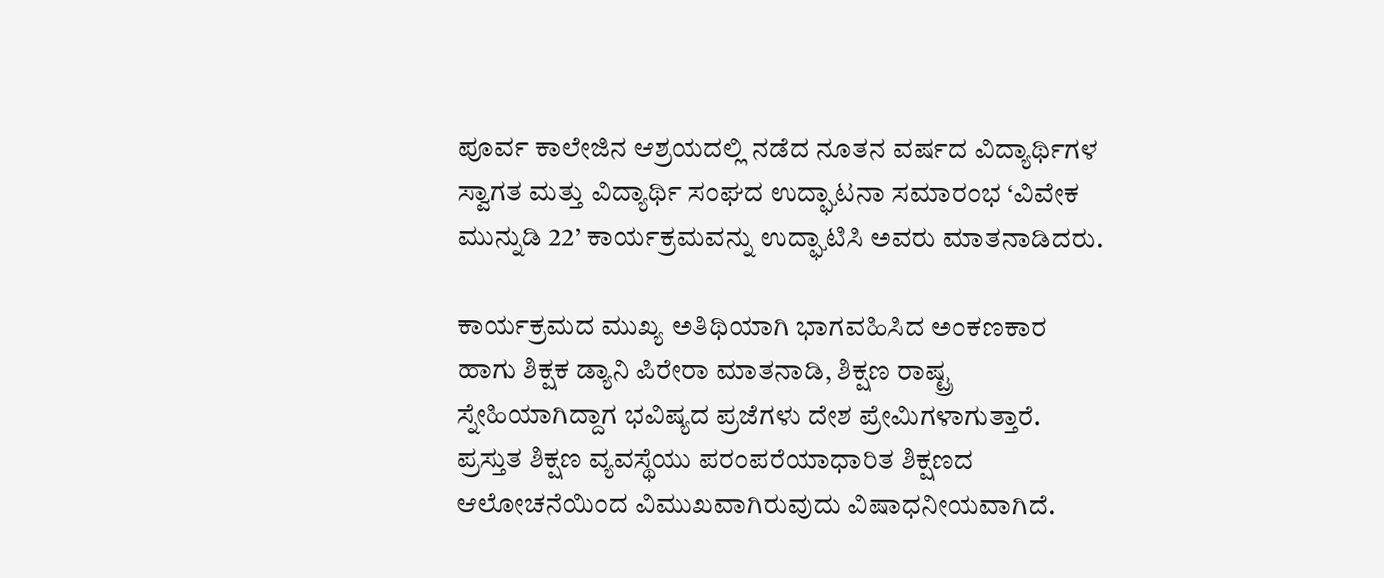ಪೂರ್ವ ಕಾಲೇಜಿನ ಆಶ್ರಯದಲ್ಲಿ ನಡೆದ ನೂತನ ವರ್ಷದ ವಿದ್ಯಾರ್ಥಿಗಳ ಸ್ವಾಗತ ಮತ್ತು ವಿದ್ಯಾರ್ಥಿ ಸಂಘದ ಉದ್ಘಾಟನಾ ಸಮಾರಂಭ ‘ವಿವೇಕ ಮುನ್ನುಡಿ 22’ ಕಾರ್ಯಕ್ರಮವನ್ನು ಉದ್ಘಾಟಿಸಿ ಅವರು ಮಾತನಾಡಿದರು.

ಕಾರ್ಯಕ್ರಮದ ಮುಖ್ಯ ಅತಿಥಿಯಾಗಿ ಭಾಗವಹಿಸಿದ ಅಂಕಣಕಾರ ಹಾಗು ಶಿಕ್ಷಕ ಡ್ಯಾನಿ ಪಿರೇರಾ ಮಾತನಾಡಿ, ಶಿಕ್ಷಣ ರಾಷ್ಟ್ರ ಸ್ನೇಹಿಯಾಗಿದ್ದಾಗ ಭವಿಷ್ಯದ ಪ್ರಜೆಗಳು ದೇಶ ಪ್ರೇಮಿಗಳಾಗುತ್ತಾರೆ. ಪ್ರಸ್ತುತ ಶಿಕ್ಷಣ ವ್ಯವಸ್ಥೆಯು ಪರಂಪರೆಯಾಧಾರಿತ ಶಿಕ್ಷಣದ ಆಲೋಚನೆಯಿಂದ ವಿಮುಖವಾಗಿರುವುದು ವಿಷಾಧನೀಯವಾಗಿದೆ.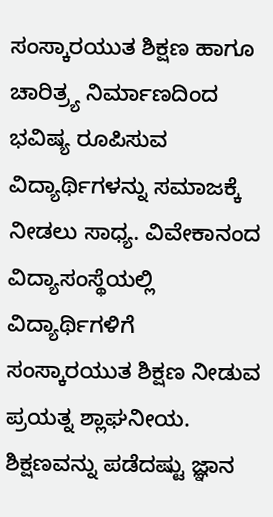ಸಂಸ್ಕಾರಯುತ ಶಿಕ್ಷಣ ಹಾಗೂ ಚಾರಿತ್ರ್ಯ ನಿರ್ಮಾಣದಿಂದ ಭವಿಷ್ಯ ರೂಪಿಸುವ ವಿದ್ಯಾರ್ಥಿಗಳನ್ನು ಸಮಾಜಕ್ಕೆ ನೀಡಲು ಸಾಧ್ಯ. ವಿವೇಕಾನಂದ ವಿದ್ಯಾಸಂಸ್ಥೆಯಲ್ಲಿ ವಿದ್ಯಾರ್ಥಿಗಳಿಗೆ ಸಂಸ್ಕಾರಯುತ ಶಿಕ್ಷಣ ನೀಡುವ ಪ್ರಯತ್ನ ಶ್ಲಾಘನೀಯ. ಶಿಕ್ಷಣವನ್ನು ಪಡೆದಷ್ಟು ಜ್ಞಾನ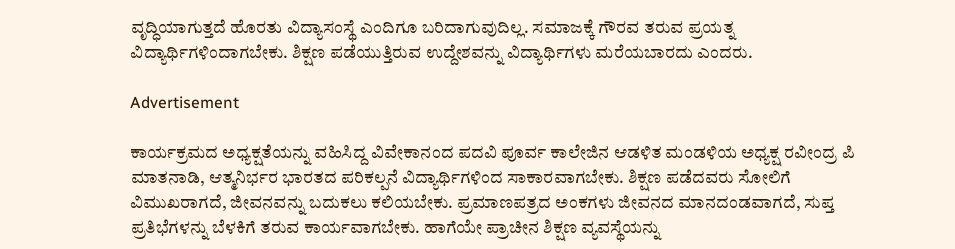ವೃದ್ಧಿಯಾಗುತ್ತದೆ ಹೊರತು ವಿದ್ಯಾಸಂಸ್ಥೆ ಎಂದಿಗೂ ಬರಿದಾಗುವುದಿಲ್ಲ. ಸಮಾಜಕ್ಕೆ ಗೌರವ ತರುವ ಪ್ರಯತ್ನ ವಿದ್ಯಾರ್ಥಿಗಳಿಂದಾಗಬೇಕು. ಶಿಕ್ಷಣ ಪಡೆಯುತ್ತಿರುವ ಉದ್ದೇಶವನ್ನು ವಿದ್ಯಾರ್ಥಿಗಳು ಮರೆಯಬಾರದು ಎಂದರು.

Advertisement

ಕಾರ್ಯಕ್ರಮದ ಅಧ್ಯಕ್ಷತೆಯನ್ನು ವಹಿಸಿದ್ದ ವಿವೇಕಾನಂದ ಪದವಿ ಪೂರ್ವ ಕಾಲೇಜಿನ ಆಡಳಿತ ಮಂಡಳಿಯ ಅಧ್ಯಕ್ಷ ರವೀಂದ್ರ ಪಿ ಮಾತನಾಡಿ, ಆತ್ಮನಿರ್ಭರ ಭಾರತದ ಪರಿಕಲ್ಪನೆ ವಿದ್ಯಾರ್ಥಿಗಳಿಂದ ಸಾಕಾರವಾಗಬೇಕು. ಶಿಕ್ಷಣ ಪಡೆದವರು ಸೋಲಿಗೆ ವಿಮುಖರಾಗದೆ, ಜೀವನವನ್ನು ಬದುಕಲು ಕಲಿಯಬೇಕು. ಪ್ರಮಾಣಪತ್ರದ ಅಂಕಗಳು ಜೀವನದ ಮಾನದಂಡವಾಗದೆ, ಸುಪ್ತ ಪ್ರತಿಭೆಗಳನ್ನು ಬೆಳಕಿಗೆ ತರುವ ಕಾರ್ಯವಾಗಬೇಕು. ಹಾಗೆಯೇ ಪ್ರಾಚೀನ ಶಿಕ್ಷಣ ವ್ಯವಸ್ಥೆಯನ್ನು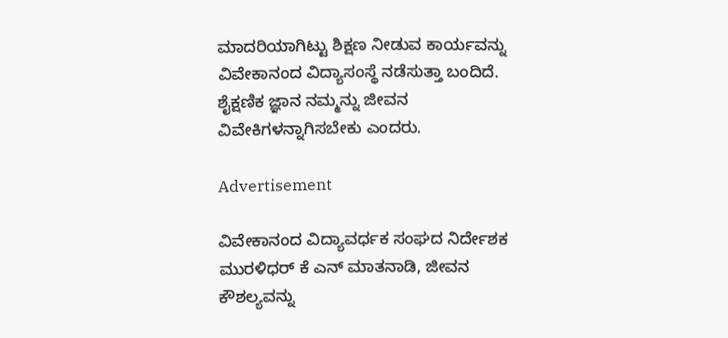ಮಾದರಿಯಾಗಿಟ್ಟು ಶಿಕ್ಷಣ ನೀಡುವ ಕಾರ್ಯವನ್ನು ವಿವೇಕಾನಂದ ವಿದ್ಯಾಸಂಸ್ಥೆ ನಡೆಸುತ್ತಾ ಬಂದಿದೆ. ಶೈಕ್ಷಣಿಕ ಜ್ಞಾನ ನಮ್ಮನ್ನು ಜೀವನ ವಿವೇಕಿಗಳನ್ನಾಗಿಸಬೇಕು ಎಂದರು.

Advertisement

ವಿವೇಕಾನಂದ ವಿದ್ಯಾವರ್ಧಕ ಸಂಘದ ನಿರ್ದೇಶಕ ಮುರಳಿಧರ್ ಕೆ ಎನ್ ಮಾತನಾಡಿ, ಜೀವನ ಕೌಶಲ್ಯವನ್ನು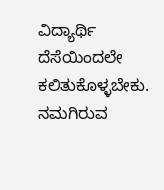ವಿದ್ಯಾರ್ಥಿ ದೆಸೆಯಿಂದಲೇ ಕಲಿತುಕೊಳ್ಳಬೇಕು. ನಮಗಿರುವ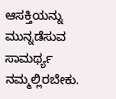ಆಸಕ್ತಿಯನ್ನು ಮುನ್ನಡೆಸುವ ಸಾಮರ್ಥ್ಯ ನಮ್ಮಲ್ಲಿರಬೇಕು.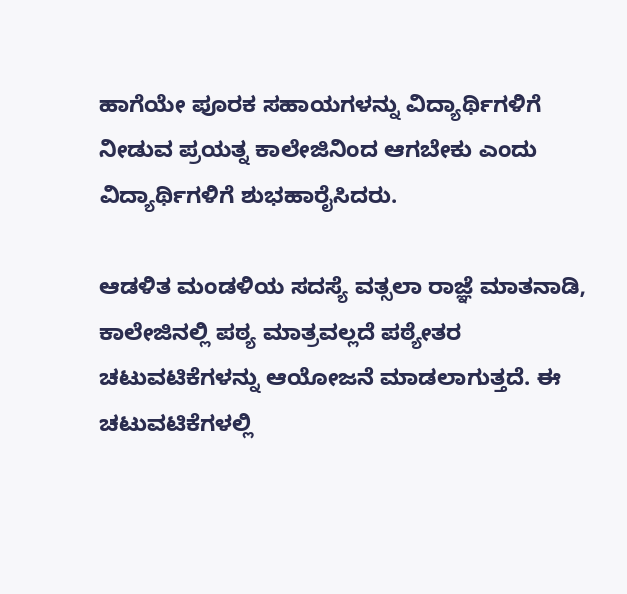ಹಾಗೆಯೇ ಪೂರಕ ಸಹಾಯಗಳನ್ನು ವಿದ್ಯಾರ್ಥಿಗಳಿಗೆ ನೀಡುವ ಪ್ರಯತ್ನ ಕಾಲೇಜಿನಿಂದ ಆಗಬೇಕು ಎಂದು ವಿದ್ಯಾರ್ಥಿಗಳಿಗೆ ಶುಭಹಾರೈಸಿದರು.

ಆಡಳಿತ ಮಂಡಳಿಯ ಸದಸ್ಯೆ ವತ್ಸಲಾ ರಾಜ್ಞೆ ಮಾತನಾಡಿ, ಕಾಲೇಜಿನಲ್ಲಿ ಪಠ್ಯ ಮಾತ್ರವಲ್ಲದೆ ಪಠ್ಯೇತರ ಚಟುವಟಿಕೆಗಳನ್ನು ಆಯೋಜನೆ ಮಾಡಲಾಗುತ್ತದೆ. ಈ ಚಟುವಟಿಕೆಗಳಲ್ಲಿ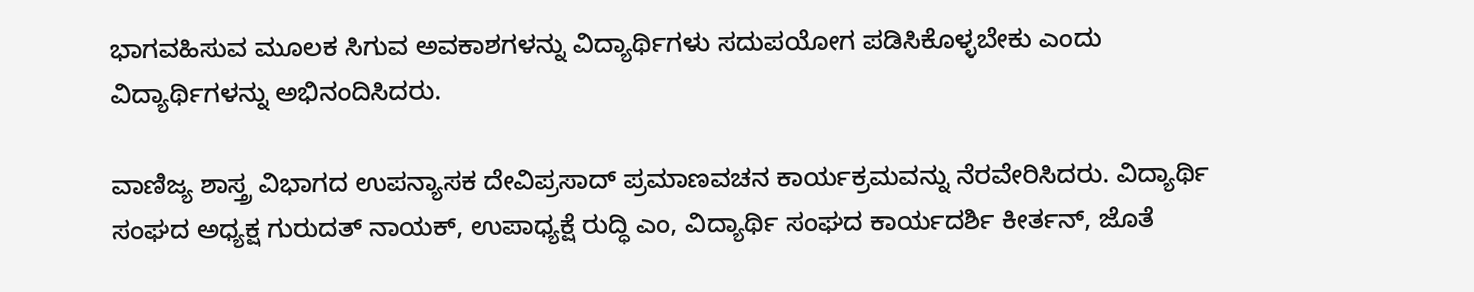ಭಾಗವಹಿಸುವ ಮೂಲಕ ಸಿಗುವ ಅವಕಾಶಗಳನ್ನು ವಿದ್ಯಾರ್ಥಿಗಳು ಸದುಪಯೋಗ ಪಡಿಸಿಕೊಳ್ಳಬೇಕು ಎಂದು ವಿದ್ಯಾರ್ಥಿಗಳನ್ನು ಅಭಿನಂದಿಸಿದರು.

ವಾಣಿಜ್ಯ ಶಾಸ್ತ್ರ ವಿಭಾಗದ ಉಪನ್ಯಾಸಕ ದೇವಿಪ್ರಸಾದ್ ಪ್ರಮಾಣವಚನ ಕಾರ್ಯಕ್ರಮವನ್ನು ನೆರವೇರಿಸಿದರು. ವಿದ್ಯಾರ್ಥಿ ಸಂಘದ ಅಧ್ಯಕ್ಷ ಗುರುದತ್ ನಾಯಕ್, ಉಪಾಧ್ಯಕ್ಷೆ ರುದ್ಧಿ ಎಂ, ವಿದ್ಯಾರ್ಥಿ ಸಂಘದ ಕಾರ್ಯದರ್ಶಿ ಕೀರ್ತನ್, ಜೊತೆ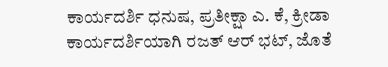ಕಾರ್ಯದರ್ಶಿ ಧನುಷ, ಪ್ರತೀಕ್ಷಾ ಎ. ಕೆ, ಕ್ರೀಡಾ ಕಾರ್ಯದರ್ಶಿಯಾಗಿ ರಜತ್ ಆರ್ ಭಟ್, ಜೊತೆ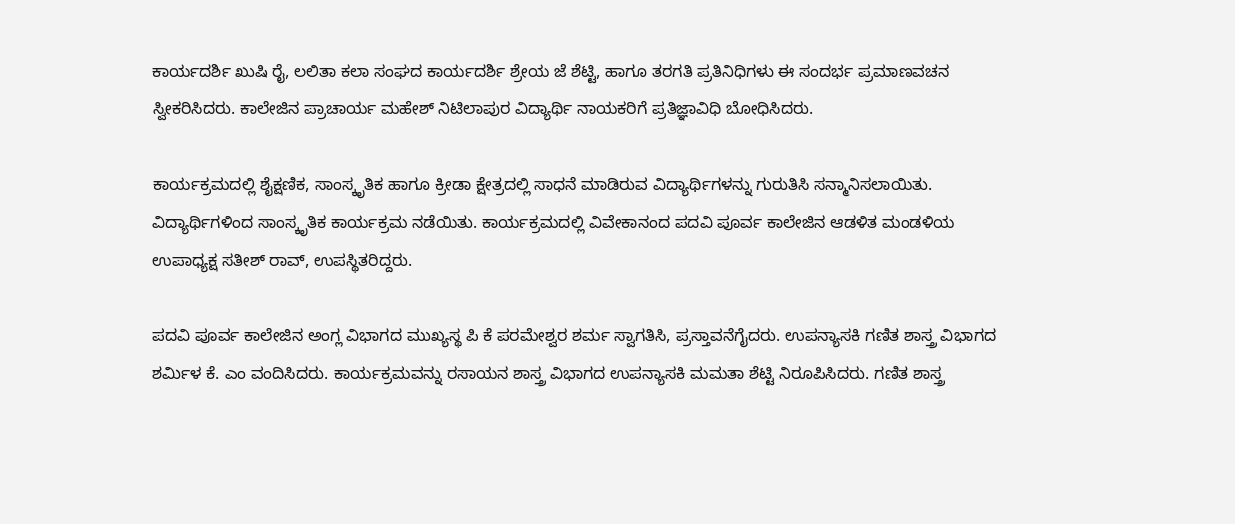ಕಾರ್ಯದರ್ಶಿ ಖುಷಿ ರೈ, ಲಲಿತಾ ಕಲಾ ಸಂಘದ ಕಾರ್ಯದರ್ಶಿ ಶ್ರೇಯ ಜೆ ಶೆಟ್ಟಿ, ಹಾಗೂ ತರಗತಿ ಪ್ರತಿನಿಧಿಗಳು ಈ ಸಂದರ್ಭ ಪ್ರಮಾಣವಚನ ಸ್ವೀಕರಿಸಿದರು. ಕಾಲೇಜಿನ ಪ್ರಾಚಾರ್ಯ ಮಹೇಶ್ ನಿಟಿಲಾಪುರ ವಿದ್ಯಾರ್ಥಿ ನಾಯಕರಿಗೆ ಪ್ರತಿಜ್ಞಾವಿಧಿ ಬೋಧಿಸಿದರು.

ಕಾರ್ಯಕ್ರಮದಲ್ಲಿ ಶೈಕ್ಷಣಿಕ, ಸಾಂಸ್ಕೃತಿಕ ಹಾಗೂ ಕ್ರೀಡಾ ಕ್ಷೇತ್ರದಲ್ಲಿ ಸಾಧನೆ ಮಾಡಿರುವ ವಿದ್ಯಾರ್ಥಿಗಳನ್ನು ಗುರುತಿಸಿ ಸನ್ಮಾನಿಸಲಾಯಿತು. ವಿದ್ಯಾರ್ಥಿಗಳಿಂದ ಸಾಂಸ್ಕೃತಿಕ ಕಾರ್ಯಕ್ರಮ ನಡೆಯಿತು. ಕಾರ್ಯಕ್ರಮದಲ್ಲಿ ವಿವೇಕಾನಂದ ಪದವಿ ಪೂರ್ವ ಕಾಲೇಜಿನ ಆಡಳಿತ ಮಂಡಳಿಯ ಉಪಾಧ್ಯಕ್ಷ ಸತೀಶ್ ರಾವ್, ಉಪಸ್ಥಿತರಿದ್ದರು.

ಪದವಿ ಪೂರ್ವ ಕಾಲೇಜಿನ ಅಂಗ್ಲ ವಿಭಾಗದ ಮುಖ್ಯಸ್ಥ ಪಿ ಕೆ ಪರಮೇಶ್ವರ ಶರ್ಮ ಸ್ವಾಗತಿಸಿ, ಪ್ರಸ್ತಾವನೆಗೈದರು. ಉಪನ್ಯಾಸಕಿ ಗಣಿತ ಶಾಸ್ತ್ರ ವಿಭಾಗದ ಶರ್ಮಿಳ ಕೆ. ಎಂ ವಂದಿಸಿದರು. ಕಾರ್ಯಕ್ರಮವನ್ನು ರಸಾಯನ ಶಾಸ್ತ್ರ ವಿಭಾಗದ ಉಪನ್ಯಾಸಕಿ ಮಮತಾ ಶೆಟ್ಟಿ ನಿರೂಪಿಸಿದರು. ಗಣಿತ ಶಾಸ್ತ್ರ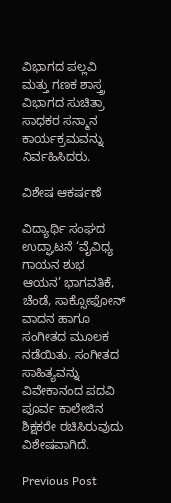ವಿಭಾಗದ ಪಲ್ಲವಿ ಮತ್ತು ಗಣಕ ಶಾಸ್ತ್ರ ವಿಭಾಗದ ಸುಚಿತ್ರಾ ಸಾಧಕರ ಸನ್ಮಾನ ಕಾರ್ಯಕ್ರಮವನ್ನು ನಿರ್ವಹಿಸಿದರು.

ವಿಶೇಷ ಆಕರ್ಷಣೆ

ವಿದ್ಯಾರ್ಥಿ ಸಂಘದ ಉದ್ಘಾಟನೆ ‘ವೈವಿಧ್ಯ ಗಾಯನ ಶುಭ ಆಯನ’ ಭಾಗವತಿಕೆ, ಚೆಂಡೆ, ಸಾಕ್ಸೋಫೋನ್ ವಾದನ ಹಾಗೂ ಸಂಗೀತದ ಮೂಲಕ ನಡೆಯಿತು. ಸಂಗೀತದ ಸಾಹಿತ್ಯವನ್ನು ವಿವೇಕಾನಂದ ಪದವಿ ಪೂರ್ವ ಕಾಲೇಜಿನ ಶಿಕ್ಷಕರೇ ರಚಿಸಿರುವುದು ವಿಶೇಷವಾಗಿದೆ.

Previous Post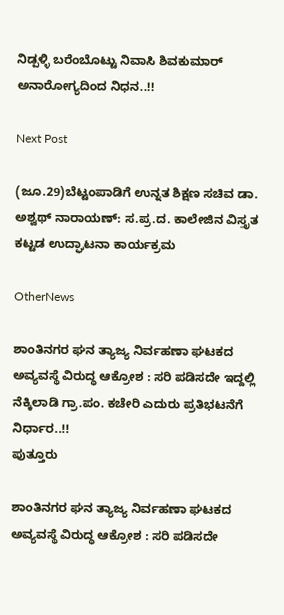ನಿಡ್ಪಳ್ಳಿ ಬರೆಂಬೊಟ್ಟು ನಿವಾಸಿ ಶಿವಕುಮಾರ್ ಅನಾರೋಗ್ಯದಿಂದ ನಿಧನ..!!

Next Post

(ಜೂ.29)ಬೆಟ್ಟಂಪಾಡಿಗೆ ಉನ್ನತ ಶಿಕ್ಷಣ ಸಚಿವ ಡಾ. ಅಶ್ವಥ್ ನಾರಾಯಣ್: ಸ.ಪ್ರ.ದ. ಕಾಲೇಜಿನ ವಿಸ್ತೃತ ಕಟ್ಟಡ ಉದ್ಘಾಟನಾ ಕಾರ್ಯಕ್ರಮ

OtherNews

ಶಾಂತಿನಗರ ಘನ ತ್ಯಾಜ್ಯ ನಿರ್ವಹಣಾ ಘಟಕದ ಅವ್ಯವಸ್ಥೆ ವಿರುದ್ಧ ಆಕ್ರೋಶ : ಸರಿ ಪಡಿಸದೇ ಇದ್ದಲ್ಲಿ ನೆಕ್ಕಿಲಾಡಿ ಗ್ರಾ.ಪಂ. ಕಚೇರಿ ಎದುರು ಪ್ರತಿಭಟನೆಗೆ ನಿರ್ಧಾರ..!!
ಪುತ್ತೂರು

ಶಾಂತಿನಗರ ಘನ ತ್ಯಾಜ್ಯ ನಿರ್ವಹಣಾ ಘಟಕದ ಅವ್ಯವಸ್ಥೆ ವಿರುದ್ಧ ಆಕ್ರೋಶ : ಸರಿ ಪಡಿಸದೇ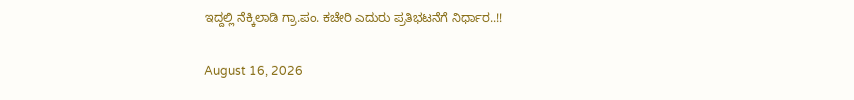ಇದ್ದಲ್ಲಿ ನೆಕ್ಕಿಲಾಡಿ ಗ್ರಾ.ಪಂ. ಕಚೇರಿ ಎದುರು ಪ್ರತಿಭಟನೆಗೆ ನಿರ್ಧಾರ..!!

August 16, 2026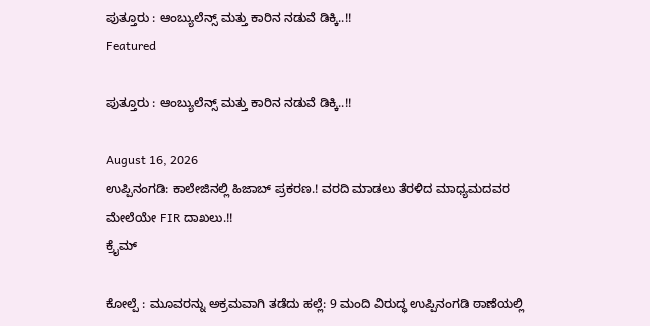ಪುತ್ತೂರು : ಆಂಬ್ಯುಲೆನ್ಸ್ ಮತ್ತು ಕಾರಿನ ನಡುವೆ ಡಿಕ್ಕಿ..!!
Featured

ಪುತ್ತೂರು : ಆಂಬ್ಯುಲೆನ್ಸ್ ಮತ್ತು ಕಾರಿನ ನಡುವೆ ಡಿಕ್ಕಿ..!!

August 16, 2026
ಉಪ್ಪಿನಂಗಡಿ: ಕಾಲೇಜಿನಲ್ಲಿ ಹಿಜಾಬ್ ಪ್ರಕರಣ.! ವರದಿ ಮಾಡಲು ತೆರಳಿದ ಮಾಧ್ಯಮದವರ ಮೇಲೆಯೇ FIR ದಾಖಲು.!!
ಕ್ರೈಮ್

ಕೋಲ್ಪೆ : ಮೂವರನ್ನು ಅಕ್ರಮವಾಗಿ ತಡೆದು ಹಲ್ಲೆ: 9 ಮಂದಿ ವಿರುದ್ಧ ಉಪ್ಪಿನಂಗಡಿ ಠಾಣೆಯಲ್ಲಿ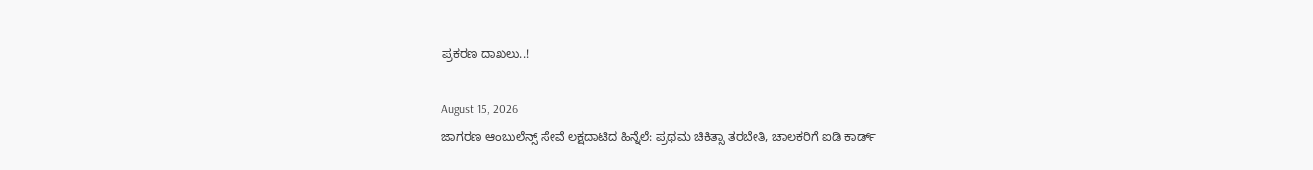ಪ್ರಕರಣ ದಾಖಲು..!

August 15, 2026
ಜಾಗರಣ ಆಂಬುಲೆನ್ಸ್ ಸೇವೆ ಲಕ್ಷದಾಟಿದ ಹಿನ್ನೆಲೆ: ಪ್ರಥಮ ಚಿಕಿತ್ಸಾ ತರಬೇತಿ, ಚಾಲಕರಿಗೆ ಐಡಿ ಕಾರ್ಡ್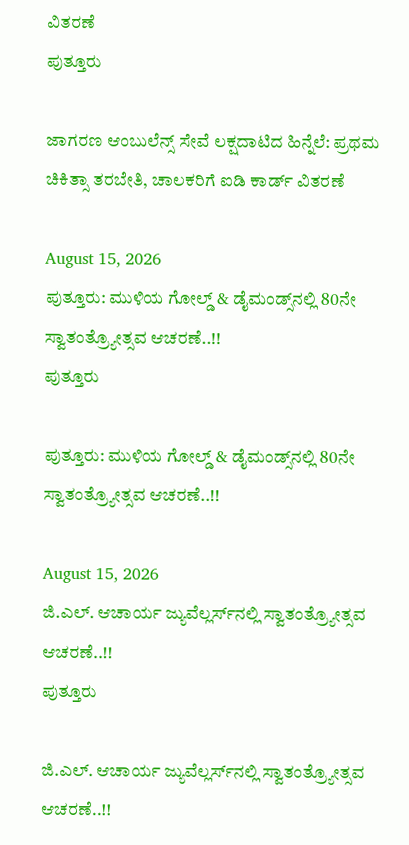ವಿತರಣೆ
ಪುತ್ತೂರು

ಜಾಗರಣ ಆಂಬುಲೆನ್ಸ್ ಸೇವೆ ಲಕ್ಷದಾಟಿದ ಹಿನ್ನೆಲೆ: ಪ್ರಥಮ ಚಿಕಿತ್ಸಾ ತರಬೇತಿ, ಚಾಲಕರಿಗೆ ಐಡಿ ಕಾರ್ಡ್ ವಿತರಣೆ

August 15, 2026
ಪುತ್ತೂರು: ಮುಳಿಯ ಗೋಲ್ಡ್ & ಡೈಮಂಡ್ಸ್‌ನಲ್ಲಿ 80ನೇ ಸ್ವಾತಂತ್ರ್ಯೋತ್ಸವ ಆಚರಣೆ..!!
ಪುತ್ತೂರು

ಪುತ್ತೂರು: ಮುಳಿಯ ಗೋಲ್ಡ್ & ಡೈಮಂಡ್ಸ್‌ನಲ್ಲಿ 80ನೇ ಸ್ವಾತಂತ್ರ್ಯೋತ್ಸವ ಆಚರಣೆ..!!

August 15, 2026
ಜಿ.ಎಲ್. ಆಚಾರ್ಯ ಜ್ಯುವೆಲ್ಲರ್ಸ್‌ನಲ್ಲಿ ಸ್ವಾತಂತ್ರ್ಯೋತ್ಸವ ಆಚರಣೆ..!!
ಪುತ್ತೂರು

ಜಿ.ಎಲ್. ಆಚಾರ್ಯ ಜ್ಯುವೆಲ್ಲರ್ಸ್‌ನಲ್ಲಿ ಸ್ವಾತಂತ್ರ್ಯೋತ್ಸವ ಆಚರಣೆ..!!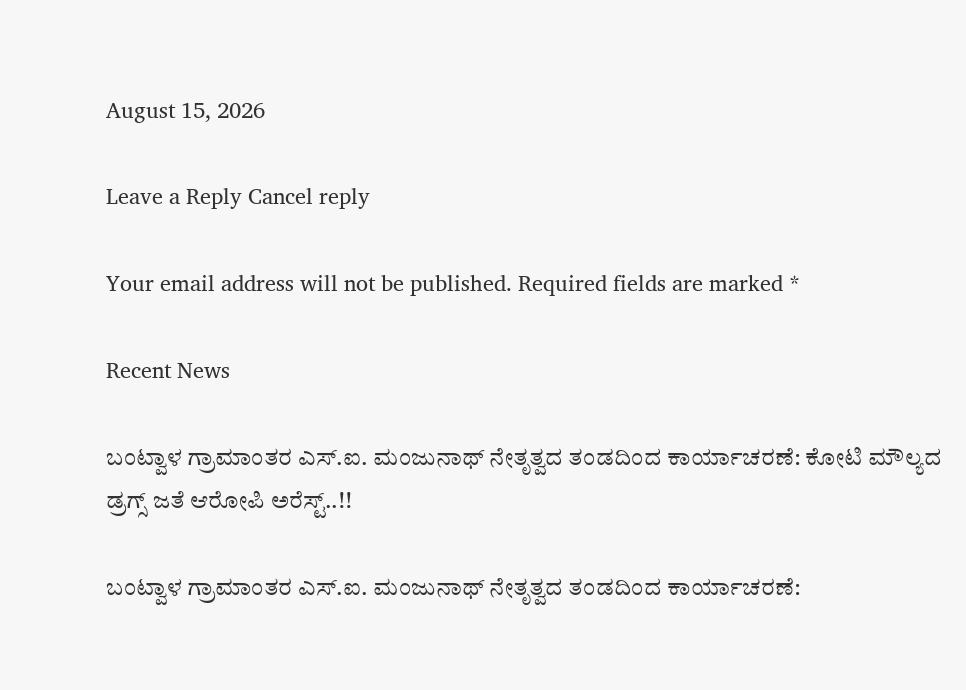August 15, 2026

Leave a Reply Cancel reply

Your email address will not be published. Required fields are marked *

Recent News

ಬಂಟ್ವಾಳ ಗ್ರಾಮಾಂತರ ಎಸ್‌.ಐ. ಮಂಜುನಾಥ್ ನೇತೃತ್ವದ ತಂಡದಿಂದ ಕಾರ್ಯಾಚರಣೆ: ಕೋಟಿ ಮೌಲ್ಯದ ಡ್ರಗ್ಸ್ ಜತೆ ಆರೋಪಿ ಅರೆಸ್ಟ್..!!

ಬಂಟ್ವಾಳ ಗ್ರಾಮಾಂತರ ಎಸ್‌.ಐ. ಮಂಜುನಾಥ್ ನೇತೃತ್ವದ ತಂಡದಿಂದ ಕಾರ್ಯಾಚರಣೆ: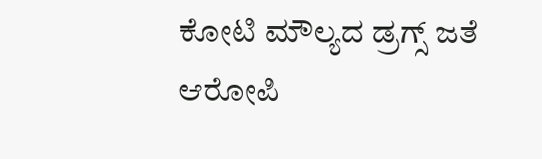ಕೋಟಿ ಮೌಲ್ಯದ ಡ್ರಗ್ಸ್ ಜತೆ ಆರೋಪಿ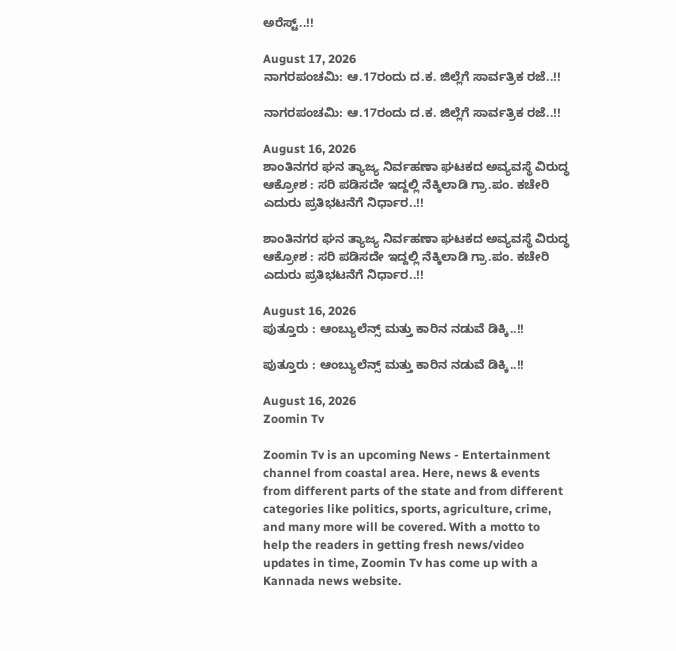ಅರೆಸ್ಟ್..!!

August 17, 2026
ನಾಗರಪಂಚಮಿ: ಆ.17ರಂದು ದ.ಕ. ಜಿಲ್ಲೆಗೆ ಸಾರ್ವತ್ರಿಕ ರಜೆ..!!

ನಾಗರಪಂಚಮಿ: ಆ.17ರಂದು ದ.ಕ. ಜಿಲ್ಲೆಗೆ ಸಾರ್ವತ್ರಿಕ ರಜೆ..!!

August 16, 2026
ಶಾಂತಿನಗರ ಘನ ತ್ಯಾಜ್ಯ ನಿರ್ವಹಣಾ ಘಟಕದ ಅವ್ಯವಸ್ಥೆ ವಿರುದ್ಧ ಆಕ್ರೋಶ : ಸರಿ ಪಡಿಸದೇ ಇದ್ದಲ್ಲಿ ನೆಕ್ಕಿಲಾಡಿ ಗ್ರಾ.ಪಂ. ಕಚೇರಿ ಎದುರು ಪ್ರತಿಭಟನೆಗೆ ನಿರ್ಧಾರ..!!

ಶಾಂತಿನಗರ ಘನ ತ್ಯಾಜ್ಯ ನಿರ್ವಹಣಾ ಘಟಕದ ಅವ್ಯವಸ್ಥೆ ವಿರುದ್ಧ ಆಕ್ರೋಶ : ಸರಿ ಪಡಿಸದೇ ಇದ್ದಲ್ಲಿ ನೆಕ್ಕಿಲಾಡಿ ಗ್ರಾ.ಪಂ. ಕಚೇರಿ ಎದುರು ಪ್ರತಿಭಟನೆಗೆ ನಿರ್ಧಾರ..!!

August 16, 2026
ಪುತ್ತೂರು : ಆಂಬ್ಯುಲೆನ್ಸ್ ಮತ್ತು ಕಾರಿನ ನಡುವೆ ಡಿಕ್ಕಿ..!!

ಪುತ್ತೂರು : ಆಂಬ್ಯುಲೆನ್ಸ್ ಮತ್ತು ಕಾರಿನ ನಡುವೆ ಡಿಕ್ಕಿ..!!

August 16, 2026
Zoomin Tv

Zoomin Tv is an upcoming News - Entertainment channel from coastal area. Here, news & events from different parts of the state and from different categories like politics, sports, agriculture, crime, and many more will be covered. With a motto to help the readers in getting fresh news/video updates in time, Zoomin Tv has come up with a Kannada news website.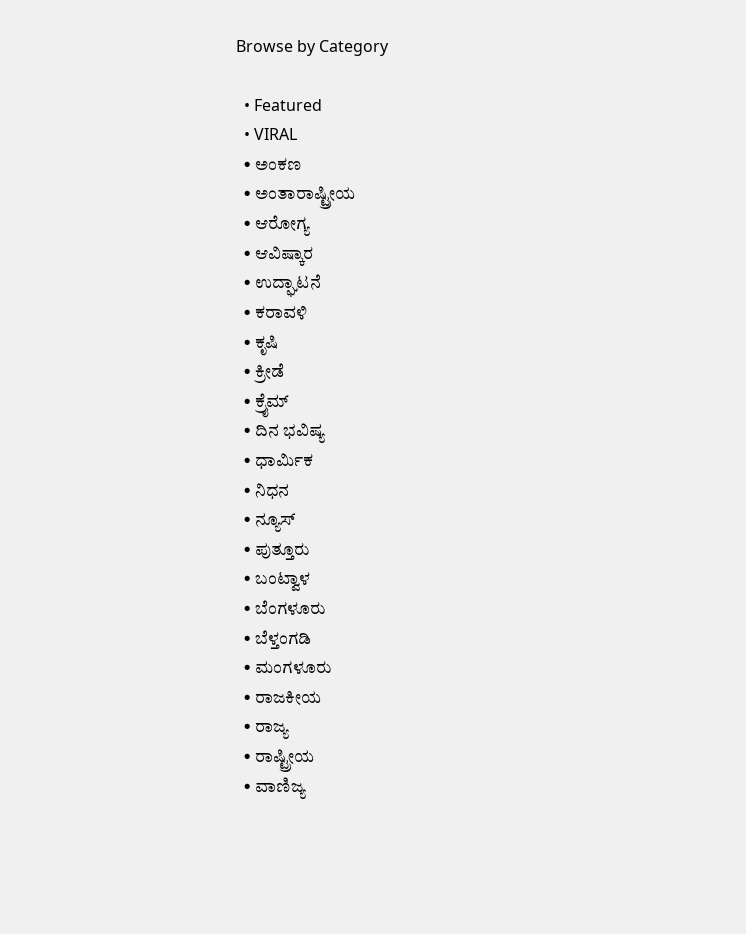Browse by Category

  • Featured
  • VIRAL
  • ಅಂಕಣ
  • ಅಂತಾರಾಷ್ಟ್ರೀಯ
  • ಆರೋಗ್ಯ
  • ಆವಿಷ್ಕಾರ
  • ಉದ್ಘಾಟನೆ
  • ಕರಾವಳಿ
  • ಕೃಷಿ
  • ಕ್ರೀಡೆ
  • ಕ್ರೈಮ್
  • ದಿನ ಭವಿಷ್ಯ
  • ಧಾರ್ಮಿಕ
  • ನಿಧನ
  • ನ್ಯೂಸ್
  • ಪುತ್ತೂರು
  • ಬಂಟ್ವಾಳ
  • ಬೆಂಗಳೂರು
  • ಬೆಳ್ತಂಗಡಿ
  • ಮಂಗಳೂರು
  • ರಾಜಕೀಯ
  • ರಾಜ್ಯ
  • ರಾಷ್ಟ್ರೀಯ
  • ವಾಣಿಜ್ಯ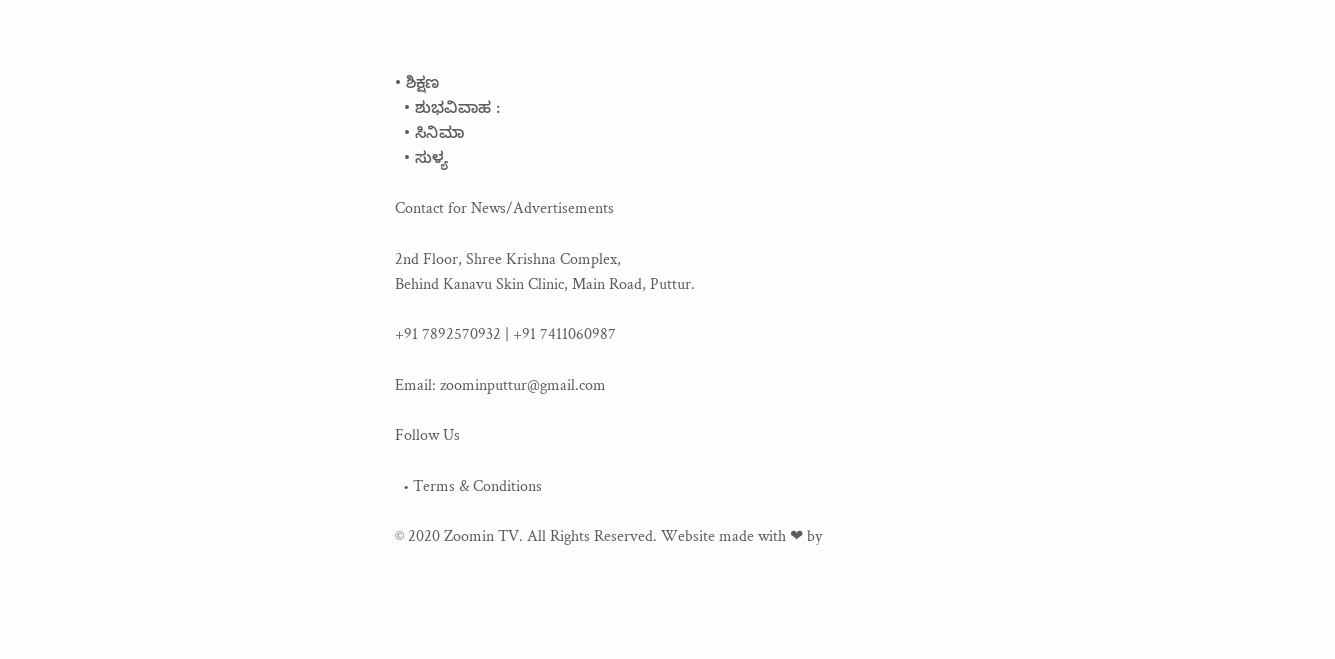• ಶಿಕ್ಷಣ
  • ಶುಭವಿವಾಹ :
  • ಸಿನಿಮಾ
  • ಸುಳ್ಯ

Contact for News/Advertisements

2nd Floor, Shree Krishna Complex,
Behind Kanavu Skin Clinic, Main Road, Puttur.

+91 7892570932 | +91 7411060987

Email: zoominputtur@gmail.com

Follow Us

  • Terms & Conditions

© 2020 Zoomin TV. All Rights Reserved. Website made with ❤ by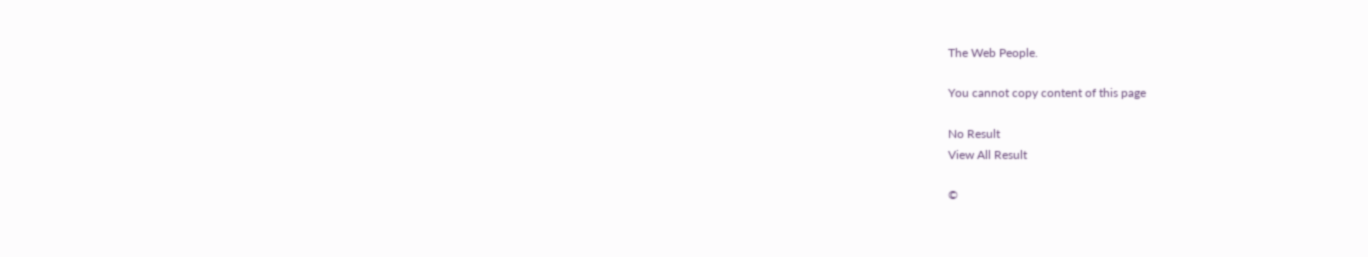The Web People.

You cannot copy content of this page

No Result
View All Result

©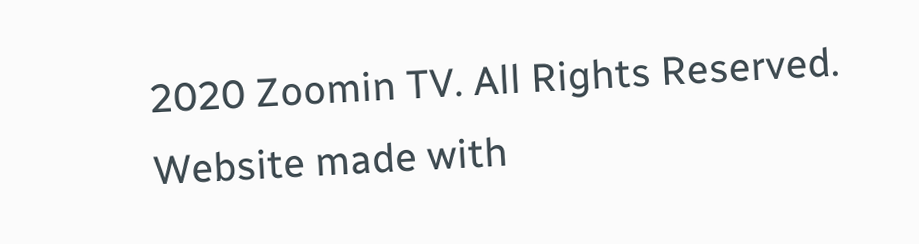2020 Zoomin TV. All Rights Reserved. Website made with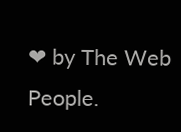❤ by The Web People.